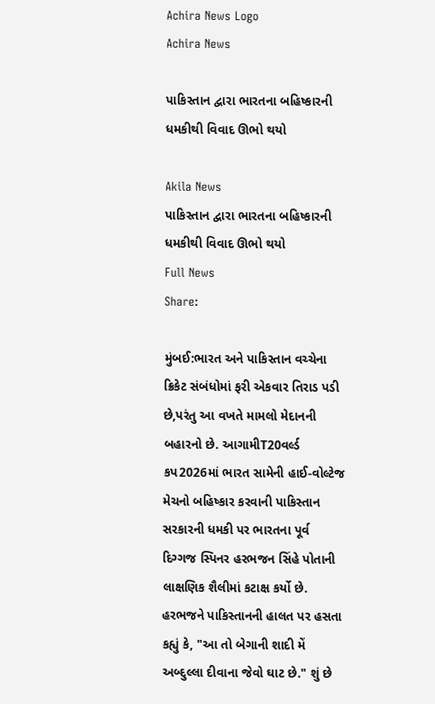Achira News Logo
Achira News

પાકિસ્તાન દ્વારા ભારતના બહિષ્કારની ધમકીથી વિવાદ ઊભો થયો

Akila News
પાકિસ્તાન દ્વારા ભારતના બહિષ્કારની ધમકીથી વિવાદ ઊભો થયો
Full News
Share:

મુંબઈ:ભારત અને પાકિસ્તાન વચ્ચેના ક્રિકેટ સંબંધોમાં ફરી એકવાર તિરાડ પડી છે,પરંતુ આ વખતે મામલો મેદાનની બહારનો છે. આગામીT20વર્લ્ડ કપ2026માં ભારત સામેની હાઈ-વોલ્ટેજ મેચનો બહિષ્કાર કરવાની પાકિસ્તાન સરકારની ધમકી પર ભારતના પૂર્વ દિગ્ગજ સ્પિનર હરભજન સિંહે પોતાની લાક્ષણિક શૈલીમાં કટાક્ષ કર્યો છે. હરભજને પાકિસ્તાનની હાલત પર હસતા કહ્યું કે, "આ તો બેગાની શાદી મેં અબ્દુલ્લા દીવાના જેવો ઘાટ છે." શું છે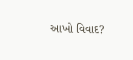આખો વિવાદ?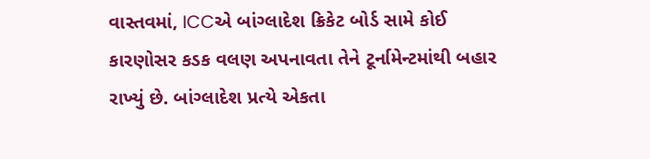વાસ્તવમાં, ICCએ બાંગ્લાદેશ ક્રિકેટ બોર્ડ સામે કોઈ કારણોસર કડક વલણ અપનાવતા તેને ટૂર્નામેન્ટમાંથી બહાર રાખ્યું છે. બાંગ્લાદેશ પ્રત્યે એકતા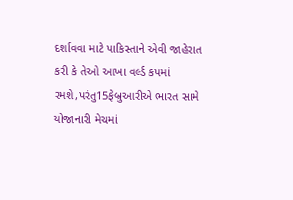દર્શાવવા માટે પાકિસ્તાને એવી જાહેરાત કરી કે તેઓ આખા વર્લ્ડ કપમાં રમશે,પરંતુ15ફેબ્રુઆરીએ ભારત સામે યોજાનારી મેચમાં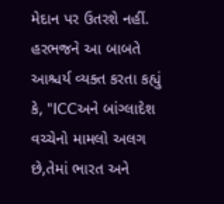મેદાન પર ઉતરશે નહીં. હરભજને આ બાબતે આશ્ચર્ય વ્યક્ત કરતા કહ્યું કે, "ICCઅને બાંગ્લાદેશ વચ્ચેનો મામલો અલગ છે,તેમાં ભારત અને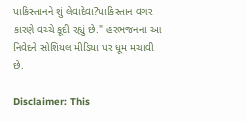પાકિસ્તાનને શું લેવાદેવા?પાકિસ્તાન વગર કારણે વચ્ચે કૂદી રહ્યું છે." હરભજનના આ નિવેદને સોશિયલ મીડિયા પર ધૂમ મચાવી છે.

Disclaimer: This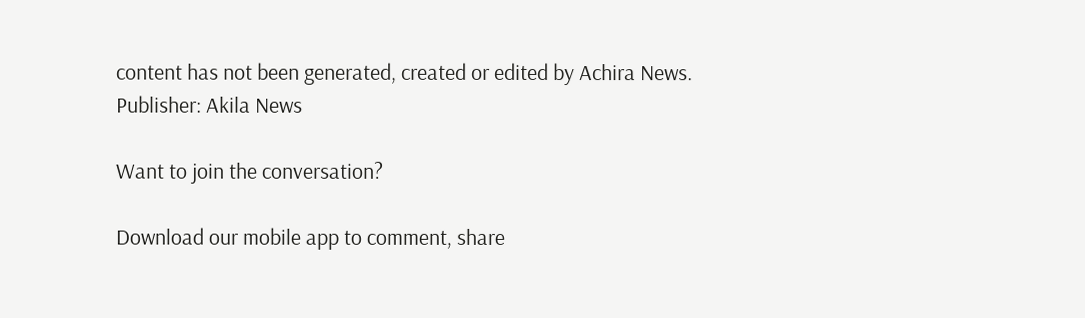content has not been generated, created or edited by Achira News.
Publisher: Akila News

Want to join the conversation?

Download our mobile app to comment, share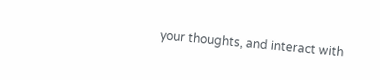your thoughts, and interact with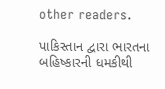other readers.

પાકિસ્તાન દ્વારા ભારતના બહિષ્કારની ધમકીથી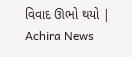વિવાદ ઊભો થયો | Achira News